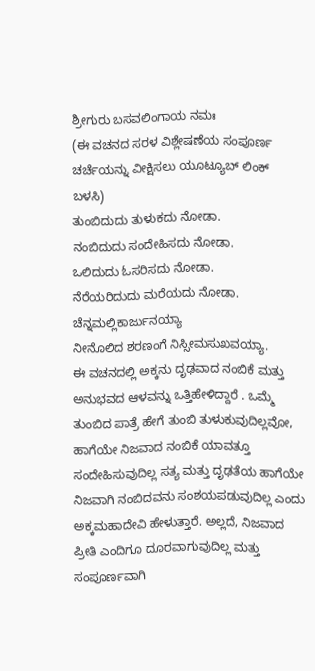ಶ್ರೀಗುರು ಬಸವಲಿಂಗಾಯ ನಮಃ
(ಈ ವಚನದ ಸರಳ ವಿಶ್ಲೇಷಣೆಯ ಸಂಪೂರ್ಣ ಚರ್ಚೆಯನ್ನು ವೀಕ್ಷಿಸಲು ಯೂಟ್ಯೂಬ್ ಲಿಂಕ್ ಬಳಸಿ)
ತುಂಬಿದುದು ತುಳುಕದು ನೋಡಾ.
ನಂಬಿದುದು ಸಂದೇಹಿಸದು ನೋಡಾ.
ಒಲಿದುದು ಓಸರಿಸದು ನೋಡಾ.
ನೆರೆಯರಿದುದು ಮರೆಯದು ನೋಡಾ.
ಚೆನ್ನಮಲ್ಲಿಕಾರ್ಜುನಯ್ಯಾ
ನೀನೊಲಿದ ಶರಣಂಗೆ ನಿಸ್ಸೀಮಸುಖವಯ್ಯಾ.
ಈ ವಚನದಲ್ಲಿ ಅಕ್ಕನು ದೃಢವಾದ ನಂಬಿಕೆ ಮತ್ತು ಅನುಭವದ ಆಳವನ್ನು ಒತ್ತಿಹೇಳಿದ್ದಾರೆ . ಒಮ್ಮೆ ತುಂಬಿದ ಪಾತ್ರೆ ಹೇಗೆ ತುಂಬಿ ತುಳುಕುವುದಿಲ್ಲವೋ, ಹಾಗೆಯೇ ನಿಜವಾದ ನಂಬಿಕೆ ಯಾವತ್ತೂ ಸಂದೇಹಿಸುವುದಿಲ್ಲ ಸತ್ಯ ಮತ್ತು ದೃಢತೆಯ ಹಾಗೆಯೇ ನಿಜವಾಗಿ ನಂಬಿದವನು ಸಂಶಯಪಡುವುದಿಲ್ಲ ಎಂದು ಅಕ್ಕಮಹಾದೇವಿ ಹೇಳುತ್ತಾರೆ. ಅಲ್ಲದೆ, ನಿಜವಾದ ಪ್ರೀತಿ ಎಂದಿಗೂ ದೂರವಾಗುವುದಿಲ್ಲ ಮತ್ತು ಸಂಪೂರ್ಣವಾಗಿ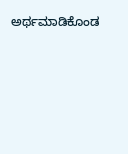ಅರ್ಥಮಾಡಿಕೊಂಡ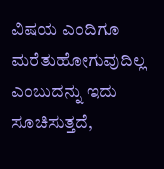ವಿಷಯ ಎಂದಿಗೂ ಮರೆತುಹೋಗುವುದಿಲ್ಲ ಎಂಬುದನ್ನು ಇದು ಸೂಚಿಸುತ್ತದೆ,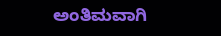ಅಂತಿಮವಾಗಿ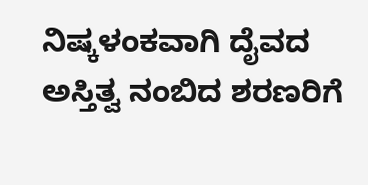ನಿಷ್ಕಳಂಕವಾಗಿ ದೈವದ ಅಸ್ತಿತ್ವ ನಂಬಿದ ಶರಣರಿಗೆ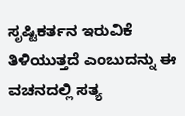ಸೃಷ್ಟಿಕರ್ತನ ಇರುವಿಕೆ ತಿಳಿಯುತ್ತದೆ ಎಂಬುದನ್ನು ಈ ವಚನದಲ್ಲಿ ಸತ್ಯ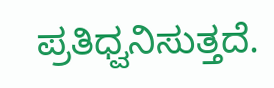ಪ್ರತಿಧ್ವನಿಸುತ್ತದೆ.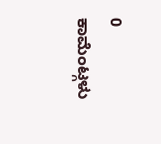0 ಕಾಮೆಂಟ್ಗಳು